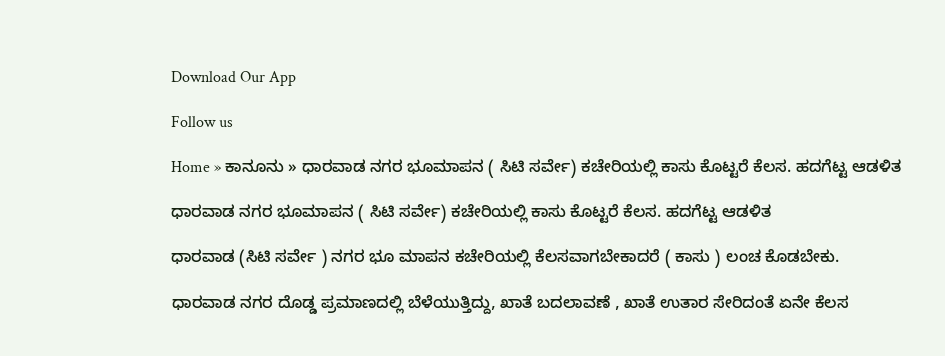Download Our App

Follow us

Home » ಕಾನೂನು » ಧಾರವಾಡ ನಗರ ಭೂಮಾಪನ ( ಸಿಟಿ ಸರ್ವೇ) ಕಚೇರಿಯಲ್ಲಿ ಕಾಸು ಕೊಟ್ಟರೆ ಕೆಲಸ. ಹದಗೆಟ್ಟ ಆಡಳಿತ

ಧಾರವಾಡ ನಗರ ಭೂಮಾಪನ ( ಸಿಟಿ ಸರ್ವೇ) ಕಚೇರಿಯಲ್ಲಿ ಕಾಸು ಕೊಟ್ಟರೆ ಕೆಲಸ. ಹದಗೆಟ್ಟ ಆಡಳಿತ

ಧಾರವಾಡ (ಸಿಟಿ ಸರ್ವೇ ) ನಗರ ಭೂ ಮಾಪನ ಕಚೇರಿಯಲ್ಲಿ ಕೆಲಸವಾಗಬೇಕಾದರೆ ( ಕಾಸು ) ಲಂಚ ಕೊಡಬೇಕು.

ಧಾರವಾಡ ನಗರ ದೊಡ್ಡ ಪ್ರಮಾಣದಲ್ಲಿ ಬೆಳೆಯುತ್ತಿದ್ದು, ಖಾತೆ ಬದಲಾವಣೆ , ಖಾತೆ ಉತಾರ ಸೇರಿದಂತೆ ಏನೇ ಕೆಲಸ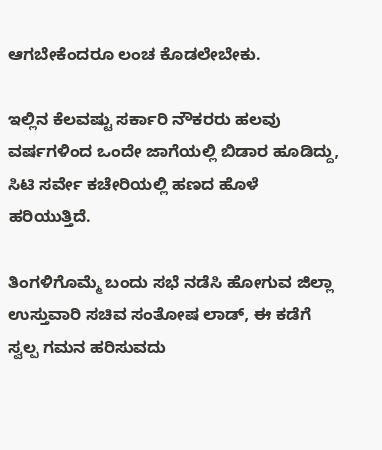ಆಗಬೇಕೆಂದರೂ ಲಂಚ ಕೊಡಲೇಬೇಕು.

ಇಲ್ಲಿನ ಕೆಲವಷ್ಟು ಸರ್ಕಾರಿ ನೌಕರರು ಹಲವು ವರ್ಷಗಳಿಂದ ಒಂದೇ ಜಾಗೆಯಲ್ಲಿ ಬಿಡಾರ ಹೂಡಿದ್ದು, ಸಿಟಿ ಸರ್ವೇ ಕಚೇರಿಯಲ್ಲಿ ಹಣದ ಹೊಳೆ ಹರಿಯುತ್ತಿದೆ.

ತಿಂಗಳಿಗೊಮ್ಮೆ ಬಂದು ಸಭೆ ನಡೆಸಿ ಹೋಗುವ ಜಿಲ್ಲಾ ಉಸ್ತುವಾರಿ ಸಚಿವ ಸಂತೋಷ ಲಾಡ್, ಈ ಕಡೆಗೆ ಸ್ವಲ್ಪ ಗಮನ ಹರಿಸುವದು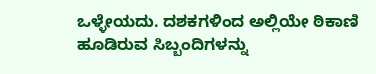ಒಳ್ಳೇಯದು. ದಶಕಗಳಿಂದ ಅಲ್ಲಿಯೇ ಠಿಕಾಣಿ ಹೂಡಿರುವ ಸಿಬ್ಬಂದಿಗಳನ್ನು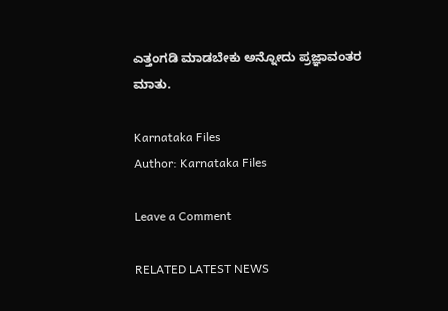ಎತ್ತಂಗಡಿ ಮಾಡಬೇಕು ಅನ್ನೋದು ಪ್ರಜ್ಞಾವಂತರ ಮಾತು.

Karnataka Files
Author: Karnataka Files

Leave a Comment

RELATED LATEST NEWS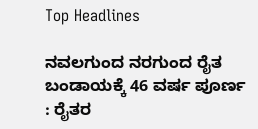Top Headlines

ನವಲಗುಂದ ನರಗುಂದ ರೈತ ಬಂಡಾಯಕ್ಕೆ 46 ವರ್ಷ ಪೂರ್ಣ : ರೈತರ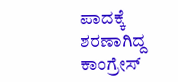ಪಾದಕ್ಕೆ ಶರಣಾಗಿದ್ದ ಕಾಂಗ್ರೇಸ್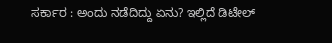ಸರ್ಕಾರ : ಅಂದು ನಡೆದಿದ್ದು ಏನು? ಇಲ್ಲಿದೆ ಡಿಟೇಲ್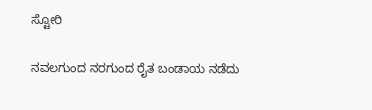ಸ್ಟೋರಿ

ನವಲಗುಂದ ನರಗುಂದ ರೈತ ಬಂಡಾಯ ನಡೆದು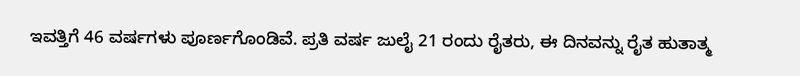ಇವತ್ತಿಗೆ 46 ವರ್ಷಗಳು ಪೂರ್ಣಗೊಂಡಿವೆ. ಪ್ರತಿ ವರ್ಷ ಜುಲೈ 21 ರಂದು ರೈತರು, ಈ ದಿನವನ್ನು ರೈತ ಹುತಾತ್ಮ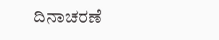ದಿನಾಚರಣೆ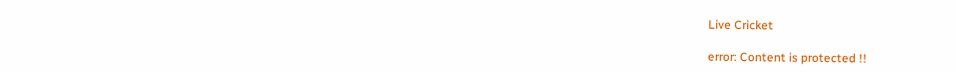Live Cricket

error: Content is protected !!